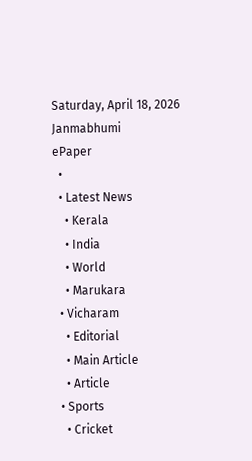Saturday, April 18, 2026
Janmabhumi
ePaper
  •
  • Latest News
    • Kerala
    • India
    • World
    • Marukara
  • Vicharam
    • Editorial
    • Main Article
    • Article
  • Sports
    • Cricket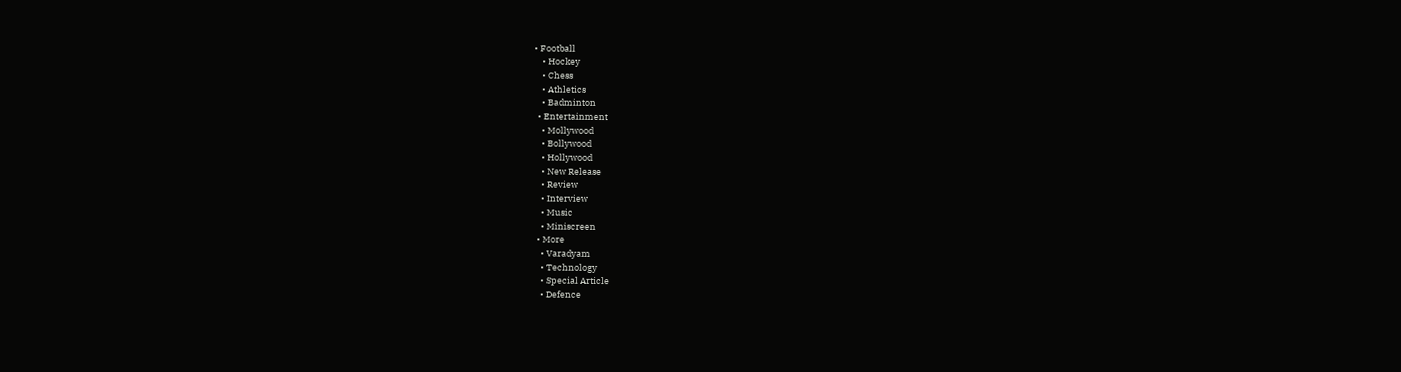• Football
    • Hockey
    • Chess
    • Athletics
    • Badminton
  • Entertainment
    • Mollywood
    • Bollywood
    • Hollywood
    • New Release
    • Review
    • Interview
    • Music
    • Miniscreen
  • More
    • Varadyam
    • Technology
    • Special Article
    • Defence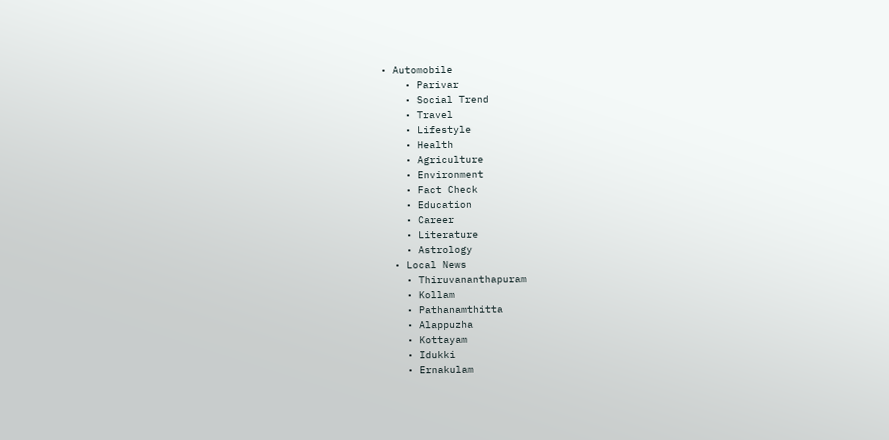• Automobile
    • Parivar
    • Social Trend
    • Travel
    • Lifestyle
    • Health
    • Agriculture
    • Environment
    • Fact Check
    • Education
    • Career
    • Literature
    • Astrology
  • Local News
    • Thiruvananthapuram
    • Kollam
    • Pathanamthitta
    • Alappuzha
    • Kottayam
    • Idukki
    • Ernakulam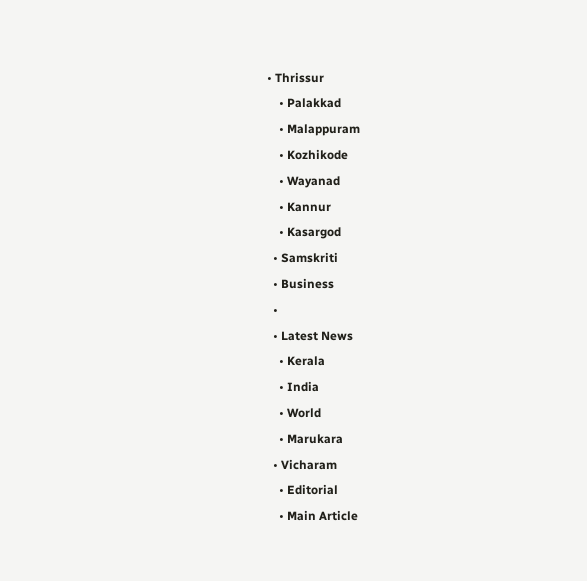• Thrissur
    • Palakkad
    • Malappuram
    • Kozhikode
    • Wayanad
    • Kannur
    • Kasargod
  • Samskriti
  • Business
  •
  • Latest News
    • Kerala
    • India
    • World
    • Marukara
  • Vicharam
    • Editorial
    • Main Article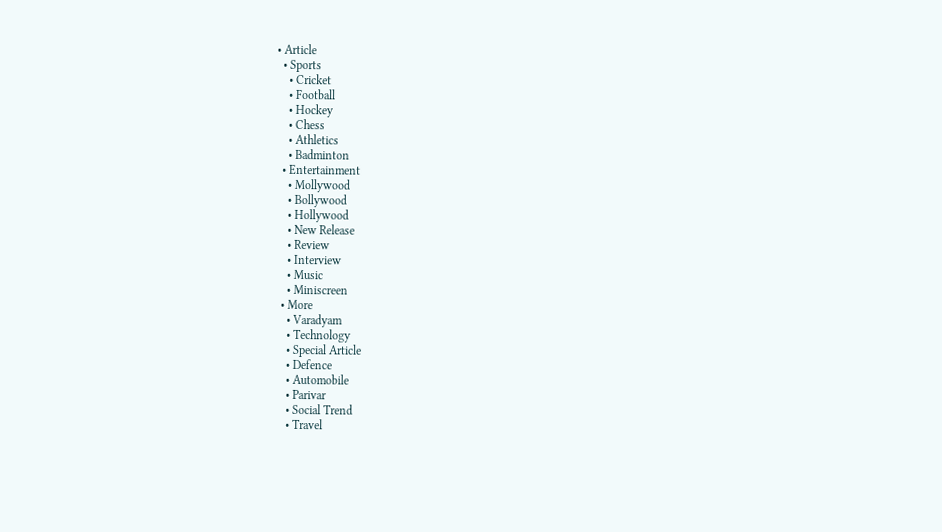• Article
  • Sports
    • Cricket
    • Football
    • Hockey
    • Chess
    • Athletics
    • Badminton
  • Entertainment
    • Mollywood
    • Bollywood
    • Hollywood
    • New Release
    • Review
    • Interview
    • Music
    • Miniscreen
  • More
    • Varadyam
    • Technology
    • Special Article
    • Defence
    • Automobile
    • Parivar
    • Social Trend
    • Travel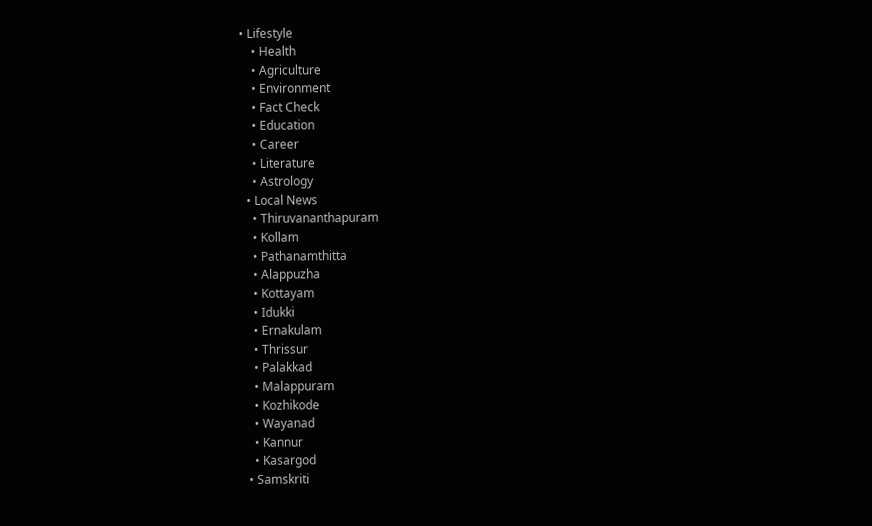• Lifestyle
    • Health
    • Agriculture
    • Environment
    • Fact Check
    • Education
    • Career
    • Literature
    • Astrology
  • Local News
    • Thiruvananthapuram
    • Kollam
    • Pathanamthitta
    • Alappuzha
    • Kottayam
    • Idukki
    • Ernakulam
    • Thrissur
    • Palakkad
    • Malappuram
    • Kozhikode
    • Wayanad
    • Kannur
    • Kasargod
  • Samskriti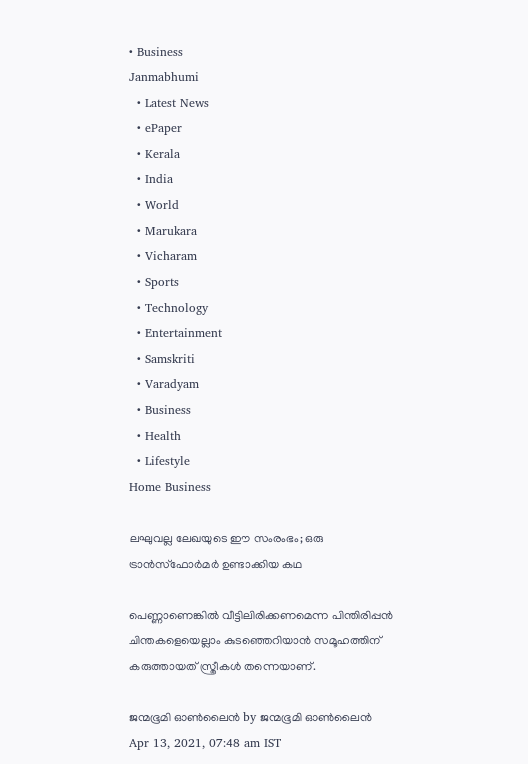• Business
Janmabhumi
  • Latest News
  • ePaper
  • Kerala
  • India
  • World
  • Marukara
  • Vicharam
  • Sports
  • Technology
  • Entertainment
  • Samskriti
  • Varadyam
  • Business
  • Health
  • Lifestyle
Home Business

ലഘുവല്ല ലേഖയുടെ ഈ സംരംഭം; ഒരു ട്രാന്‍സ്ഫോര്‍മര്‍ ഉണ്ടാക്കിയ കഥ

പെണ്ണാണെങ്കില്‍ വീട്ടിലിരിക്കണമെന്ന പിന്തിരിപ്പന്‍ ചിന്തകളെയെല്ലാം കുടഞ്ഞെറിയാന്‍ സമൂഹത്തിന് കരുത്തായത് സ്ത്രീകള്‍ തന്നെയാണ്.

ജന്മഭൂമി ഓണ്‍ലൈന്‍ by ജന്മഭൂമി ഓണ്‍ലൈന്‍
Apr 13, 2021, 07:48 am IST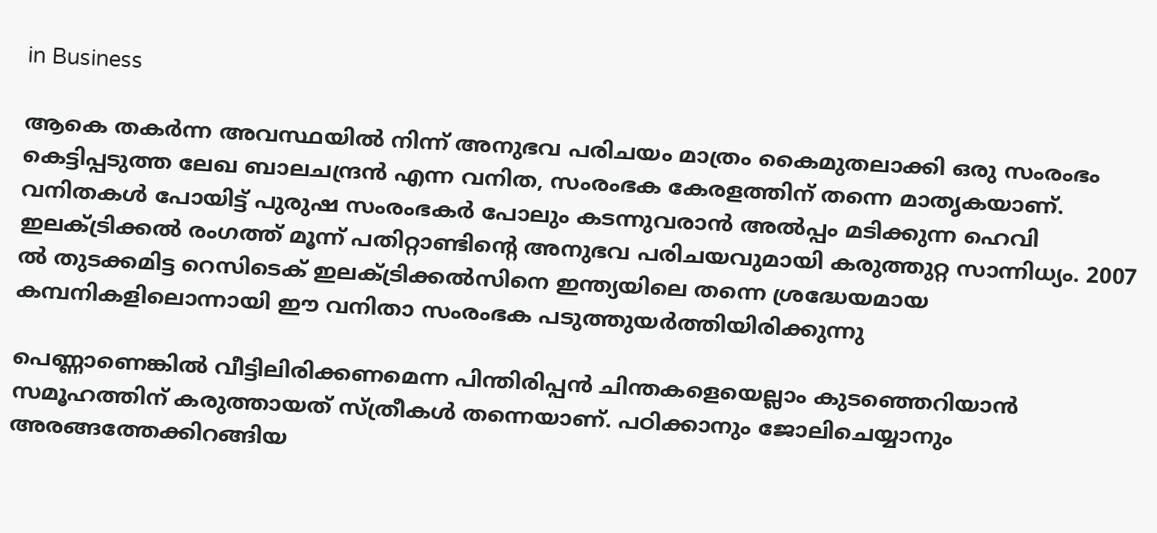in Business

ആകെ തകര്‍ന്ന അവസ്ഥയില്‍ നിന്ന് അനുഭവ പരിചയം മാത്രം കൈമുതലാക്കി ഒരു സംരംഭം കെട്ടിപ്പടുത്ത ലേഖ ബാലചന്ദ്രന്‍ എന്ന വനിത, സംരംഭക കേരളത്തിന് തന്നെ മാതൃകയാണ്. വനിതകള്‍ പോയിട്ട് പുരുഷ സംരംഭകര്‍ പോലും കടന്നുവരാന്‍ അല്‍പ്പം മടിക്കുന്ന ഹെവി ഇലക്ട്രിക്കല്‍ രംഗത്ത് മൂന്ന് പതിറ്റാണ്ടിന്റെ അനുഭവ പരിചയവുമായി കരുത്തുറ്റ സാന്നിധ്യം. 2007 ല്‍ തുടക്കമിട്ട റെസിടെക് ഇലക്ട്രിക്കല്‍സിനെ ഇന്ത്യയിലെ തന്നെ ശ്രദ്ധേയമായ കമ്പനികളിലൊന്നായി ഈ വനിതാ സംരംഭക പടുത്തുയര്‍ത്തിയിരിക്കുന്നു

പെണ്ണാണെങ്കില്‍ വീട്ടിലിരിക്കണമെന്ന പിന്തിരിപ്പന്‍ ചിന്തകളെയെല്ലാം കുടഞ്ഞെറിയാന്‍ സമൂഹത്തിന് കരുത്തായത് സ്ത്രീകള്‍ തന്നെയാണ്. പഠിക്കാനും ജോലിചെയ്യാനും അരങ്ങത്തേക്കിറങ്ങിയ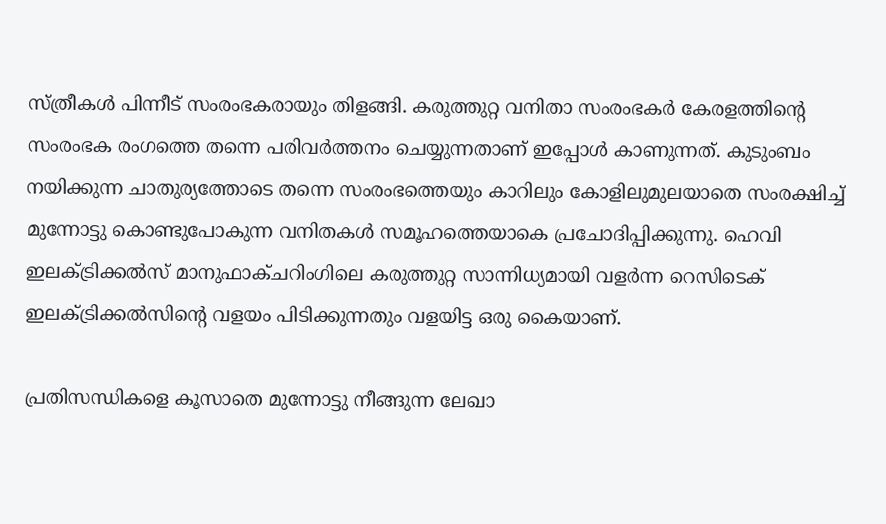സ്ത്രീകള്‍ പിന്നീട് സംരംഭകരായും തിളങ്ങി. കരുത്തുറ്റ വനിതാ സംരംഭകര്‍ കേരളത്തിന്റെ സംരംഭക രംഗത്തെ തന്നെ പരിവര്‍ത്തനം ചെയ്യുന്നതാണ് ഇപ്പോള്‍ കാണുന്നത്. കുടുംബം നയിക്കുന്ന ചാതുര്യത്തോടെ തന്നെ സംരംഭത്തെയും കാറിലും കോളിലുമുലയാതെ സംരക്ഷിച്ച് മുന്നോട്ടു കൊണ്ടുപോകുന്ന വനിതകള്‍ സമൂഹത്തെയാകെ പ്രചോദിപ്പിക്കുന്നു. ഹെവി ഇലക്ട്രിക്കല്‍സ് മാനുഫാക്ചറിംഗിലെ കരുത്തുറ്റ സാന്നിധ്യമായി വളര്‍ന്ന റെസിടെക് ഇലക്ട്രിക്കല്‍സിന്റെ വളയം പിടിക്കുന്നതും വളയിട്ട ഒരു കൈയാണ്.

പ്രതിസന്ധികളെ കൂസാതെ മുന്നോട്ടു നീങ്ങുന്ന ലേഖാ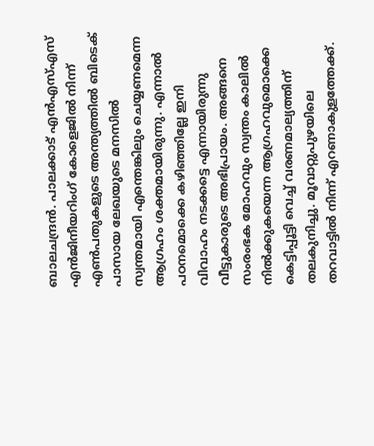ബാലചന്ദ്രന്‍. പാലക്കാട് എന്‍എസ്എസ് എന്‍ജിനീയറിംഗ് കോളെജില്‍ നിന്ന് എണ്‍പതുകളുടെ അന്ത്യത്തില്‍ ബിടെക് പാസായ ലേഖയുടെ മനസില്‍ സ്വന്തമായി എന്തെങ്കിലും ചെയ്യണമെന്ന ആഗ്രഹം ശക്തമായിരുന്നു. എന്നാല്‍ പഠനമൊക്കെ കഴിഞ്ഞില്ലേ ഇനി വിവാഹം നടക്കട്ടെ എന്നായിരുന്നു വീട്ടുകാരുടെ അഭിപ്രായം. അങ്ങനെ സംരംഭക മോഹവും സ്വന്തം കാലില്‍ നില്‍ക്കുകയെന്ന ആഗ്രഹവുമൊക്കെ കെട്ടിപ്പൂട്ടി വെച്ച് വരണമാല്യത്തിന് തലകുനിച്ചു. മൂവാറ്റുപുഴയിലെ തറവാട്ടില്‍ നിന്ന് എറണാകുളത്തേക്ക്.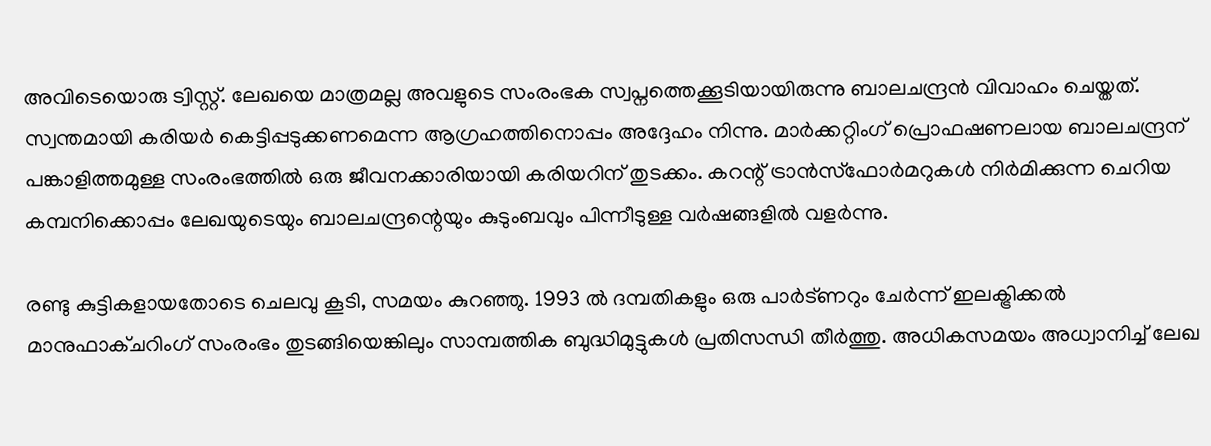അവിടെയൊരു ട്വിസ്റ്റ്. ലേഖയെ മാത്രമല്ല അവളുടെ സംരംഭക സ്വപ്നത്തെക്കൂടിയായിരുന്നു ബാലചന്ദ്രന്‍ വിവാഹം ചെയ്തത്. സ്വന്തമായി കരിയര്‍ കെട്ടിപ്പടുക്കണമെന്ന ആഗ്രഹത്തിനൊപ്പം അദ്ദേഹം നിന്നു. മാര്‍ക്കറ്റിംഗ് പ്രൊഫഷണലായ ബാലചന്ദ്രന് പങ്കാളിത്തമുള്ള സംരംഭത്തില്‍ ഒരു ജീവനക്കാരിയായി കരിയറിന് തുടക്കം. കറന്റ് ട്രാന്‍സ്ഫോര്‍മറുകള്‍ നിര്‍മിക്കുന്ന ചെറിയ കമ്പനിക്കൊപ്പം ലേഖയുടെയും ബാലചന്ദ്രന്റെയും കുടുംബവും പിന്നീടുള്ള വര്‍ഷങ്ങളില്‍ വളര്‍ന്നു.

രണ്ടു കുട്ടികളായതോടെ ചെലവു കൂടി, സമയം കുറഞ്ഞു. 1993 ല്‍ ദമ്പതികളും ഒരു പാര്‍ട്ണറും ചേര്‍ന്ന് ഇലക്ട്രിക്കല്‍ മാനുഫാക്ചറിംഗ് സംരംഭം തുടങ്ങിയെങ്കിലും സാമ്പത്തിക ബുദ്ധിമുട്ടുകള്‍ പ്രതിസന്ധി തീര്‍ത്തു. അധികസമയം അധ്വാനിച്ച് ലേഖ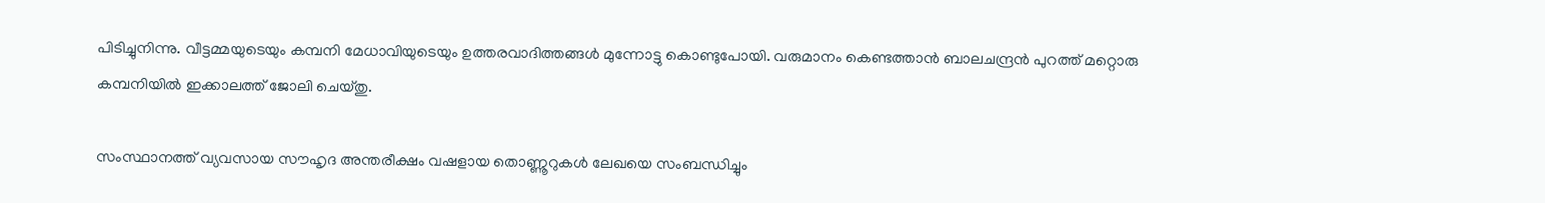പിടിച്ചുനിന്നു. വീട്ടമ്മയുടെയും കമ്പനി മേധാവിയുടെയും ഉത്തരവാദിത്തങ്ങള്‍ മുന്നോട്ടു കൊണ്ടുപോയി. വരുമാനം കെണ്ടത്താന്‍ ബാലചന്ദ്രന്‍ പുറത്ത് മറ്റൊരു കമ്പനിയില്‍ ഇക്കാലത്ത് ജോലി ചെയ്തു.

സംസ്ഥാനത്ത് വ്യവസായ സൗഹൃദ അന്തരീക്ഷം വഷളായ തൊണ്ണൂറുകള്‍ ലേഖയെ സംബന്ധിച്ചും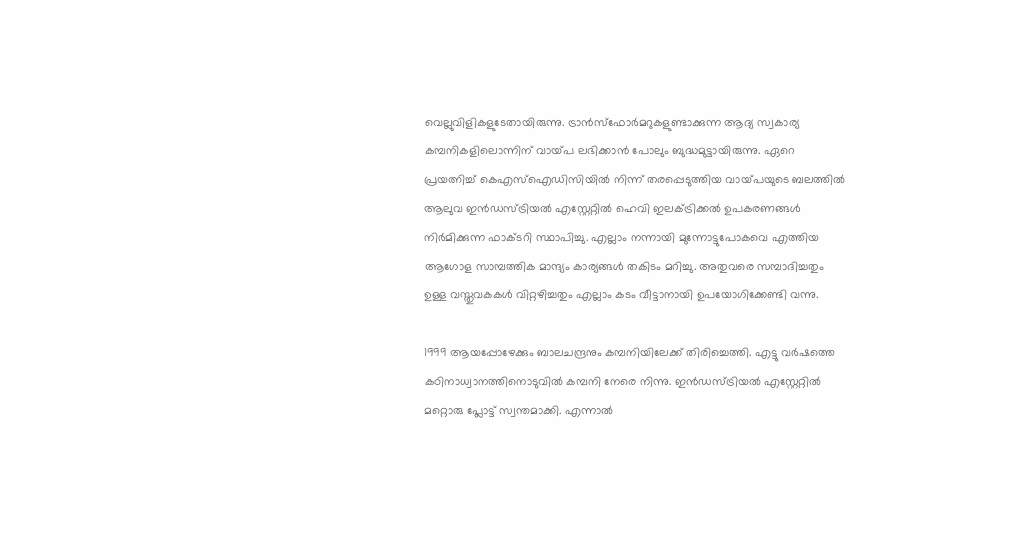വെല്ലുവിളികളുടേതായിരുന്നു. ട്രാന്‍സ്ഫോര്‍മറുകളുണ്ടാക്കുന്ന ആദ്യ സ്വകാര്യ കമ്പനികളിലൊന്നിന് വായ്‌പ ലഭിക്കാന്‍ പോലും ബുദ്ധമുട്ടായിരുന്നു. ഏറെ പ്രയത്നിച്ച് കെഎസ്ഐഡിസിയില്‍ നിന്ന് തരപ്പെടുത്തിയ വായ്‌പയുടെ ബലത്തില്‍ ആലുവ ഇന്‍ഡസ്ട്രിയല്‍ എസ്റ്റേറ്റില്‍ ഹെവി ഇലക്ട്രിക്കല്‍ ഉപകരണങ്ങള്‍ നിര്‍മിക്കുന്ന ഫാക്ടറി സ്ഥാപിച്ചു. എല്ലാം നന്നായി മുന്നോട്ടുപോകവെ എത്തിയ ആഗോള സാമ്പത്തിക മാന്ദ്യം കാര്യങ്ങള്‍ തകിടം മറിച്ചു. അതുവരെ സമ്പാദിച്ചതും ഉള്ള വസ്തുവകകള്‍ വിറ്റഴിച്ചതും എല്ലാം കടം വീട്ടാനായി ഉപയോഗിക്കേണ്ടി വന്നു.

1999 ആയപ്പോഴേക്കും ബാലചന്ദ്രനും കമ്പനിയിലേക്ക് തിരിച്ചെത്തി. എട്ടു വര്‍ഷത്തെ കഠിനാധ്വാനത്തിനൊടുവില്‍ കമ്പനി നേരെ നിന്നു. ഇന്‍ഡസ്ട്രിയല്‍ എസ്റ്റേറ്റില്‍ മറ്റൊരു പ്ലോട്ട് സ്വന്തമാക്കി. എന്നാല്‍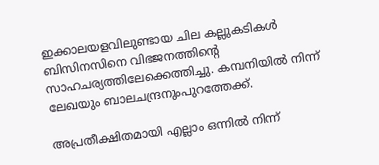ഇക്കാലയളവിലുണ്ടായ ചില കല്ലുകടികള്‍ ബിസിനസിനെ വിഭജനത്തിന്റെ സാഹചര്യത്തിലേക്കെത്തിച്ചു. കമ്പനിയില്‍ നിന്ന് ലേഖയും ബാലചന്ദ്രനുംപുറത്തേക്ക്.

അപ്രതീക്ഷിതമായി എല്ലാം ഒന്നില്‍ നിന്ന്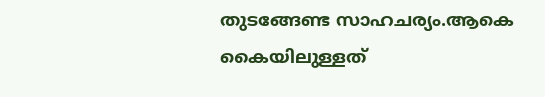തുടങ്ങേണ്ട സാഹചര്യം.ആകെ കൈയിലുള്ളത്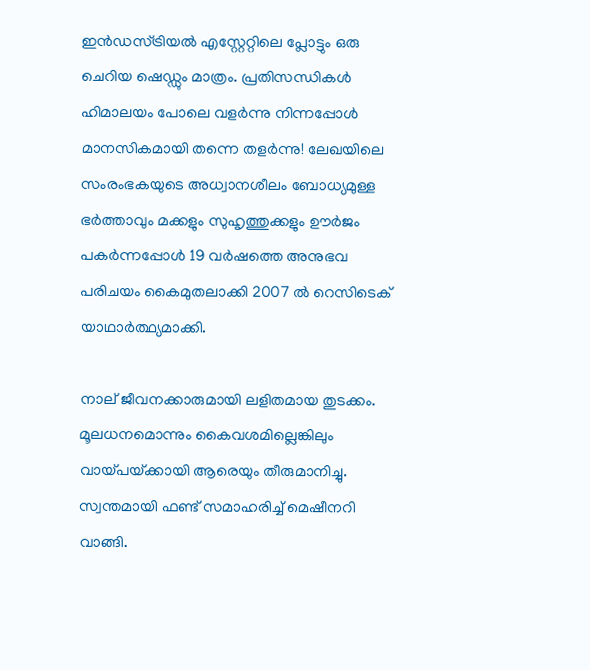ഇന്‍ഡസ്ട്രിയല്‍ എസ്റ്റേറ്റിലെ പ്ലോട്ടും ഒരു ചെറിയ ഷെഡ്ഡും മാത്രം. പ്രതിസന്ധികള്‍ ഹിമാലയം പോലെ വളര്‍ന്നു നിന്നപ്പോള്‍ മാനസികമായി തന്നെ തളര്‍ന്നു! ലേഖയിലെ സംരംഭകയുടെ അധ്വാനശീലം ബോധ്യമുള്ള ഭര്‍ത്താവും മക്കളും സുഹൃത്തുക്കളും ഊര്‍ജം പകര്‍ന്നപ്പോള്‍ 19 വര്‍ഷത്തെ അനുഭവ പരിചയം കൈമുതലാക്കി 2007 ല്‍ റെസിടെക് യാഥാര്‍ത്ഥ്യമാക്കി.

നാല് ജീവനക്കാരുമായി ലളിതമായ തുടക്കം. മൂലധനമൊന്നും കൈവശമില്ലെങ്കിലും വായ്‌പയ്‌ക്കായി ആരെയും തീരുമാനിച്ചു. സ്വന്തമായി ഫണ്ട് സമാഹരിച്ച് മെഷീനറി വാങ്ങി.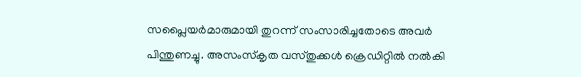സപ്ലൈയര്‍മാരുമായി തുറന്ന് സംസാരിച്ചതോടെ അവര്‍ പിന്തുണച്ചു. അസംസ്‌കൃത വസ്തുക്കള്‍ ക്രെഡിറ്റില്‍ നല്‍കി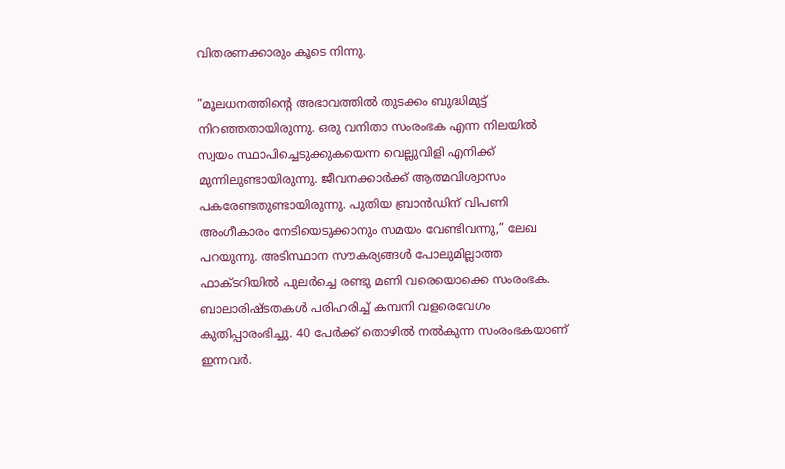വിതരണക്കാരും കൂടെ നിന്നു.

”മൂലധനത്തിന്റെ അഭാവത്തില്‍ തുടക്കം ബുദ്ധിമുട്ട് നിറഞ്ഞതായിരുന്നു. ഒരു വനിതാ സംരംഭക എന്ന നിലയില്‍ സ്വയം സ്ഥാപിച്ചെടുക്കുകയെന്ന വെല്ലുവിളി എനിക്ക് മുന്നിലുണ്ടായിരുന്നു. ജീവനക്കാര്‍ക്ക് ആത്മവിശ്വാസം പകരേണ്ടതുണ്ടായിരുന്നു. പുതിയ ബ്രാന്‍ഡിന് വിപണി അംഗീകാരം നേടിയെടുക്കാനും സമയം വേണ്ടിവന്നു,” ലേഖ പറയുന്നു. അടിസ്ഥാന സൗകര്യങ്ങള്‍ പോലുമില്ലാത്ത ഫാക്ടറിയില്‍ പുലര്‍ച്ചെ രണ്ടു മണി വരെയൊക്കെ സംരംഭക. ബാലാരിഷ്ടതകള്‍ പരിഹരിച്ച് കമ്പനി വളരെവേഗം കുതിപ്പാരംഭിച്ചു. 40 പേര്‍ക്ക് തൊഴില്‍ നല്‍കുന്ന സംരംഭകയാണ് ഇന്നവര്‍.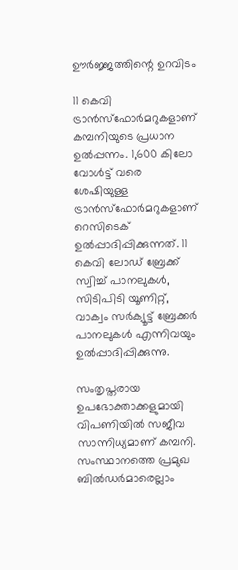ഊര്‍ജ്ജത്തിന്റെ ഉറവിടം

11 കെവി ട്രാന്‍സ്ഫോര്‍മറുകളാണ് കമ്പനിയുടെ പ്രധാന ഉല്‍പ്പന്നം. 1,600 കിലോ വോള്‍ട്ട് വരെ ശേഷിയുള്ള ട്രാന്‍സ്ഫോര്‍മറുകളാണ് റെസിടെക് ഉല്‍പ്പാദിപ്പിക്കുന്നത്. 11 കെവി ലോഡ് ബ്രേക്ക് സ്വിച്ച് പാനലുകള്‍, സിടിപിടി യൂണിറ്റ്, വാക്വം സര്‍ക്യൂട്ട് ബ്രേക്കര്‍ പാനലുകള്‍ എന്നിവയും ഉല്‍പ്പാദിപ്പിക്കുന്നു.

സംതൃപ്തരായ ഉപഭോക്താക്കളുമായി വിപണിയില്‍ സജീവ സാന്നിധ്യമാണ് കമ്പനി. സംസ്ഥാനത്തെ പ്രമുഖ ബില്‍ഡര്‍മാരെല്ലാം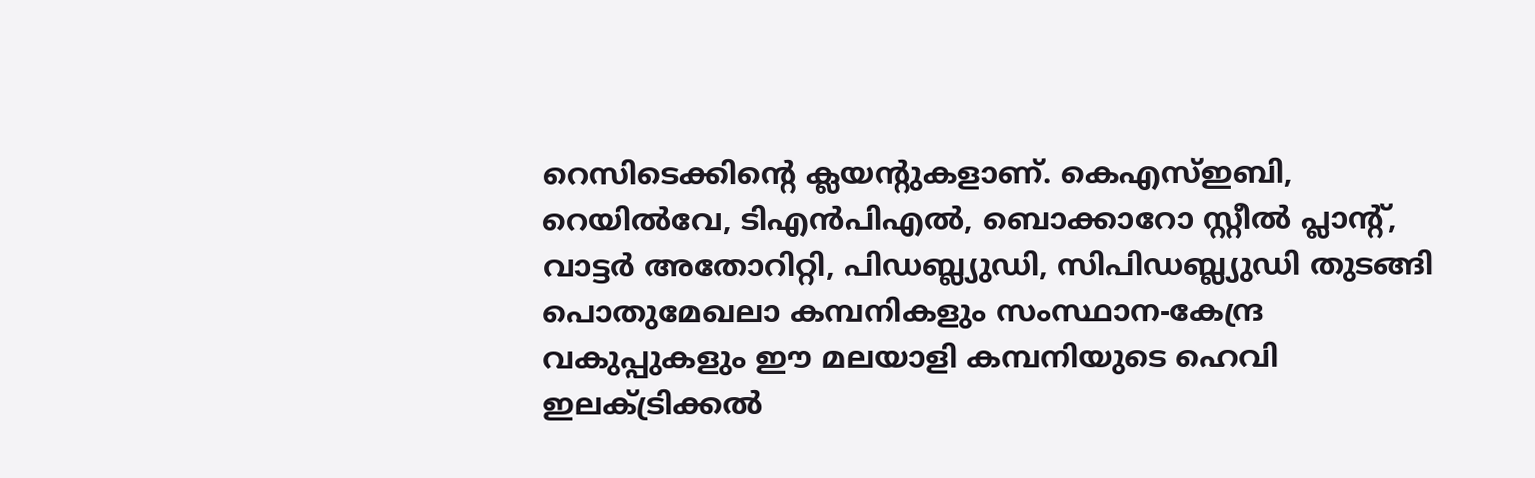റെസിടെക്കിന്റെ ക്ലയന്റുകളാണ്. കെഎസ്ഇബി, റെയില്‍വേ, ടിഎന്‍പിഎല്‍, ബൊക്കാറോ സ്റ്റീല്‍ പ്ലാന്റ്, വാട്ടര്‍ അതോറിറ്റി, പിഡബ്ല്യുഡി, സിപിഡബ്ല്യുഡി തുടങ്ങി പൊതുമേഖലാ കമ്പനികളും സംസ്ഥാന-കേന്ദ്ര വകുപ്പുകളും ഈ മലയാളി കമ്പനിയുടെ ഹെവി ഇലക്ട്രിക്കല്‍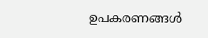ഉപകരണങ്ങള്‍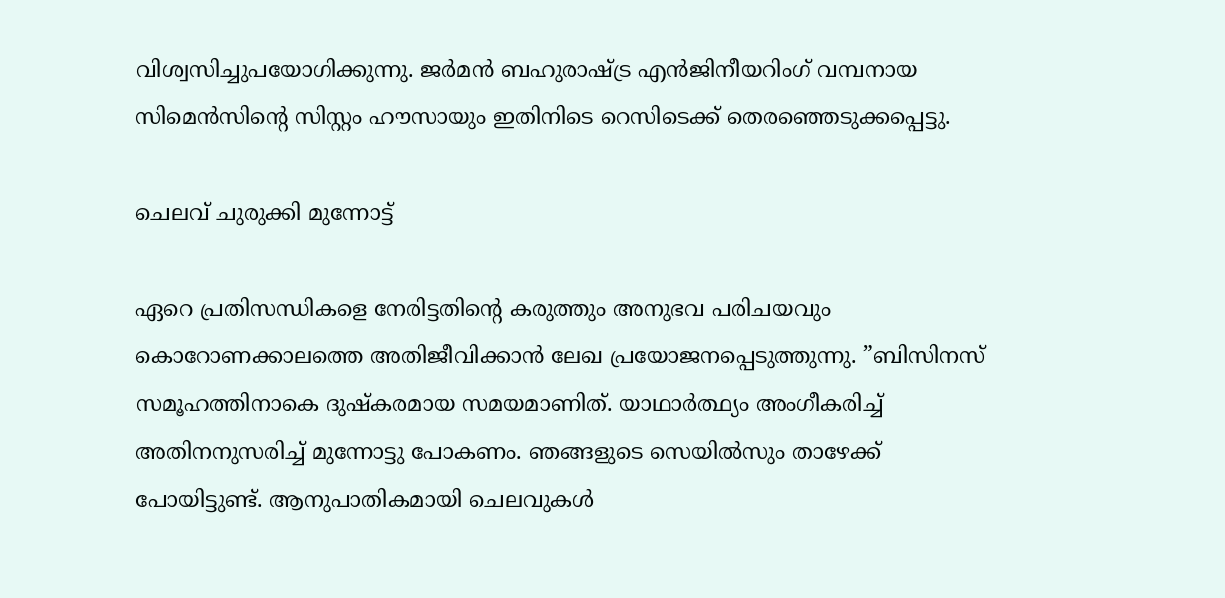വിശ്വസിച്ചുപയോഗിക്കുന്നു. ജര്‍മന്‍ ബഹുരാഷ്‌ട്ര എന്‍ജിനീയറിംഗ് വമ്പനായ സിമെന്‍സിന്റെ സിസ്റ്റം ഹൗസായും ഇതിനിടെ റെസിടെക്ക് തെരഞ്ഞെടുക്കപ്പെട്ടു.

ചെലവ് ചുരുക്കി മുന്നോട്ട്

ഏറെ പ്രതിസന്ധികളെ നേരിട്ടതിന്റെ കരുത്തും അനുഭവ പരിചയവും കൊറോണക്കാലത്തെ അതിജീവിക്കാന്‍ ലേഖ പ്രയോജനപ്പെടുത്തുന്നു. ”ബിസിനസ് സമൂഹത്തിനാകെ ദുഷ്‌കരമായ സമയമാണിത്. യാഥാര്‍ത്ഥ്യം അംഗീകരിച്ച് അതിനനുസരിച്ച് മുന്നോട്ടു പോകണം. ഞങ്ങളുടെ സെയില്‍സും താഴേക്ക് പോയിട്ടുണ്ട്. ആനുപാതികമായി ചെലവുകള്‍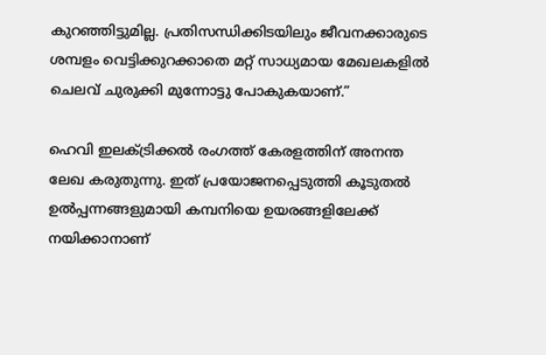കുറഞ്ഞിട്ടുമില്ല. പ്രതിസന്ധിക്കിടയിലും ജീവനക്കാരുടെ ശമ്പളം വെട്ടിക്കുറക്കാതെ മറ്റ് സാധ്യമായ മേഖലകളില്‍ ചെലവ് ചുരുക്കി മുന്നോട്ടു പോകുകയാണ്.”

ഹെവി ഇലക്ട്രിക്കല്‍ രംഗത്ത് കേരളത്തിന് അനന്ത ലേഖ കരുതുന്നു. ഇത് പ്രയോജനപ്പെടുത്തി കൂടുതല്‍ ഉല്‍പ്പന്നങ്ങളുമായി കമ്പനിയെ ഉയരങ്ങളിലേക്ക് നയിക്കാനാണ്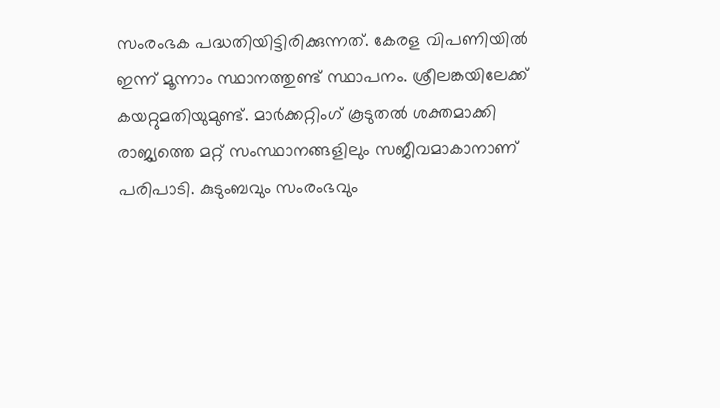സംരംഭക പദ്ധതിയിട്ടിരിക്കുന്നത്. കേരള വിപണിയില്‍ ഇന്ന് മൂന്നാം സ്ഥാനത്തുണ്ട് സ്ഥാപനം. ശ്രീലങ്കയിലേക്ക് കയറ്റുമതിയുമുണ്ട്. മാര്‍ക്കറ്റിംഗ് കൂടുതല്‍ ശക്തമാക്കി രാജ്യത്തെ മറ്റ് സംസ്ഥാനങ്ങളിലും സജീവമാകാനാണ് പരിപാടി. കുടുംബവും സംരംഭവും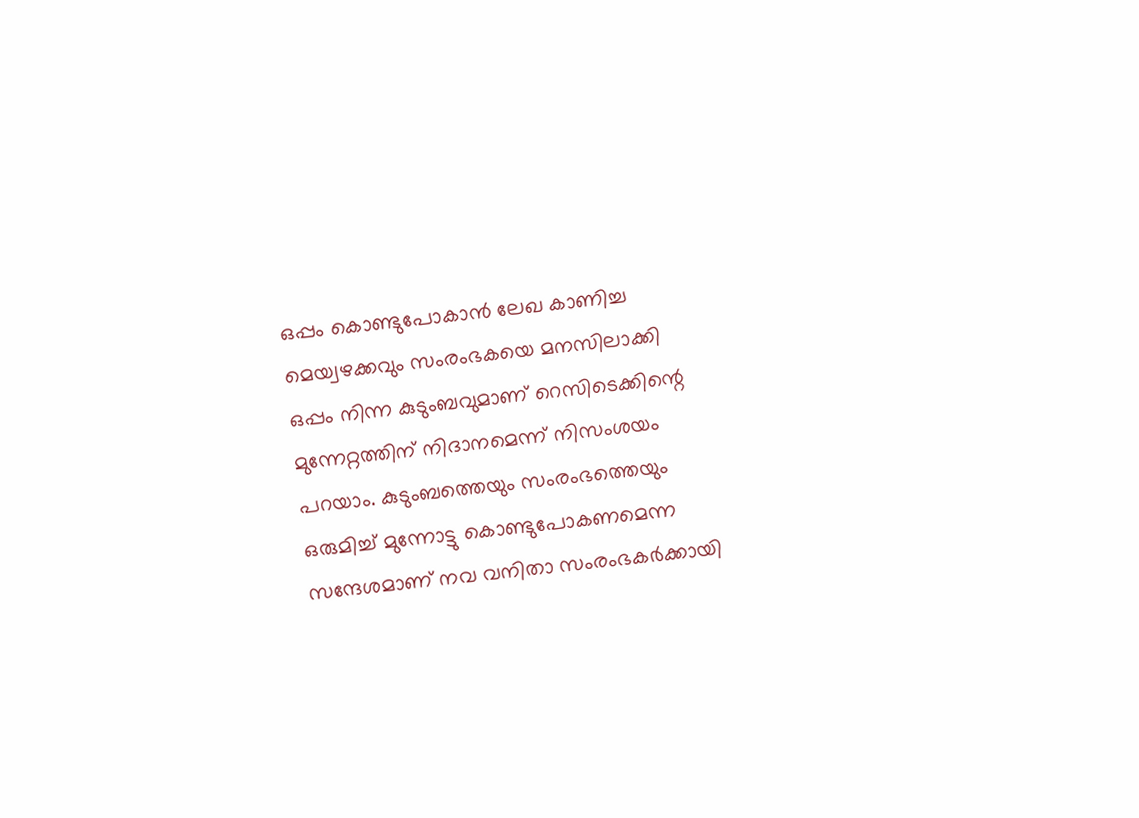ഒപ്പം കൊണ്ടുപോകാന്‍ ലേഖ കാണിച്ച മെയ്വഴക്കവും സംരംഭകയെ മനസിലാക്കി ഒപ്പം നിന്ന കുടുംബവുമാണ് റെസിടെക്കിന്റെ മുന്നേറ്റത്തിന് നിദാനമെന്ന് നിസംശയം പറയാം. കുടുംബത്തെയും സംരംഭത്തെയും ഒരുമിച്ച് മുന്നോട്ടു കൊണ്ടുപോകണമെന്ന സന്ദേശമാണ് നവ വനിതാ സംരംഭകര്‍ക്കായി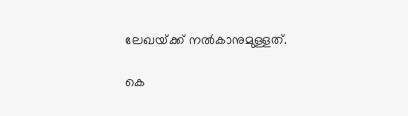ലേഖയ്‌ക്ക് നല്‍കാനുമുള്ളത്.

കെ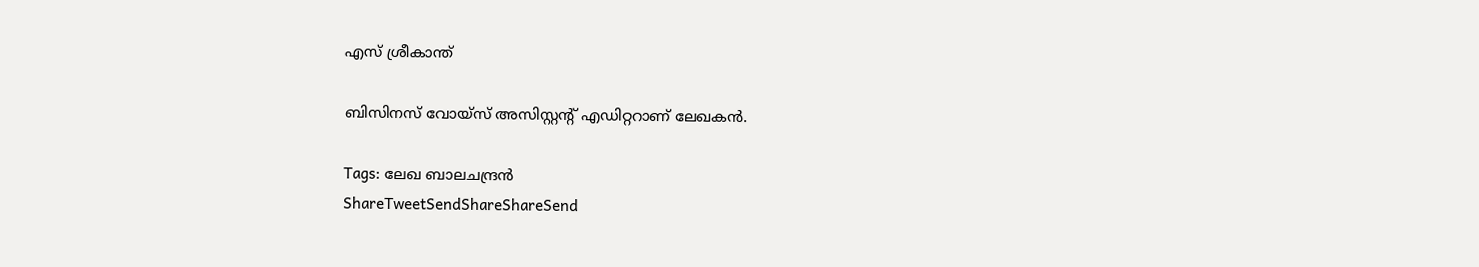എസ് ശ്രീകാന്ത്

ബിസിനസ് വോയ്സ് അസിസ്റ്റന്റ് എഡിറ്ററാണ് ലേഖകന്‍.

Tags: ലേഖ ബാലചന്ദ്രന്‍
ShareTweetSendShareShareSend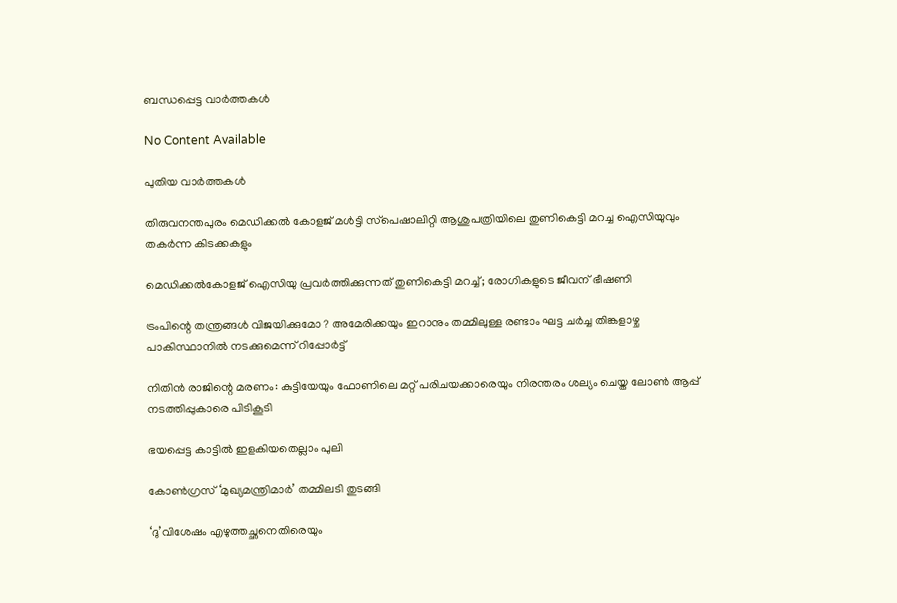ബന്ധപ്പെട്ട വാര്‍ത്തകള്‍

No Content Available

പുതിയ വാര്‍ത്തകള്‍

തിരുവനന്തപുരം മെഡിക്കല്‍ കോളജ് മള്‍ട്ടി സ്‌പെഷാലിറ്റി ആശുപത്രിയിലെ തുണികെട്ടി മറച്ച ഐസിയുവും തകര്‍ന്ന കിടക്കകളും

മെഡിക്കല്‍കോളജ് ഐസിയു പ്രവര്‍ത്തിക്കുന്നത് തുണികെട്ടി മറച്ച്; രോഗികളുടെ ജീവന് ഭീഷണി

ട്രംപിന്റെ തന്ത്രങ്ങൾ വിജയിക്കുമോ ? അമേരിക്കയും ഇറാനും തമ്മിലുള്ള രണ്ടാം ഘട്ട ചർച്ച തിങ്കളാഴ്ച പാകിസ്ഥാനിൽ നടക്കുമെന്ന് റിപ്പോർട്ട്

നിതിന്‍ രാജിന്റെ മരണം: കുട്ടിയേയും ഫോണിലെ മറ്റ് പരിചയക്കാരെയും നിരന്തരം ശല്യം ചെയ്ത ലോണ്‍ ആപ്പ് നടത്തിപ്പുകാരെ പിടികൂടി

ഭയപ്പെട്ട കാട്ടില്‍ ഇളകിയതെല്ലാം പുലി

കോണ്‍ഗ്രസ് ‘മുഖ്യമന്ത്രിമാര്‍’ തമ്മിലടി തുടങ്ങി

‘ദു’വിശേഷം എഴുത്തച്ഛനെതിരെയും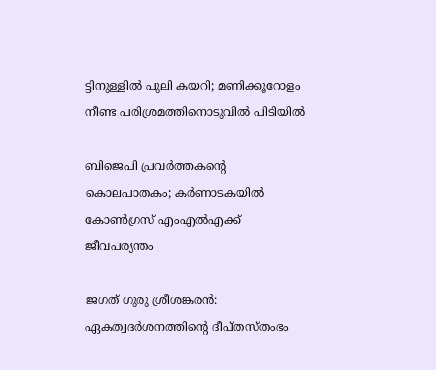ട്ടിനുള്ളിൽ പുലി കയറി; മണിക്കൂറോളം നീണ്ട പരിശ്രമത്തിനൊടുവിൽ പിടിയില്‍

ബിജെപി പ്രവർത്തകന്റെ കൊലപാതകം; കർണാടകയിൽ കോൺഗ്രസ് എംഎൽഎക്ക് ജീവപര്യന്തം

ജഗത് ഗുരു ശ്രീശങ്കരന്‍: ഏകത്വദര്‍ശനത്തിന്റെ ദീപ്തസ്തംഭം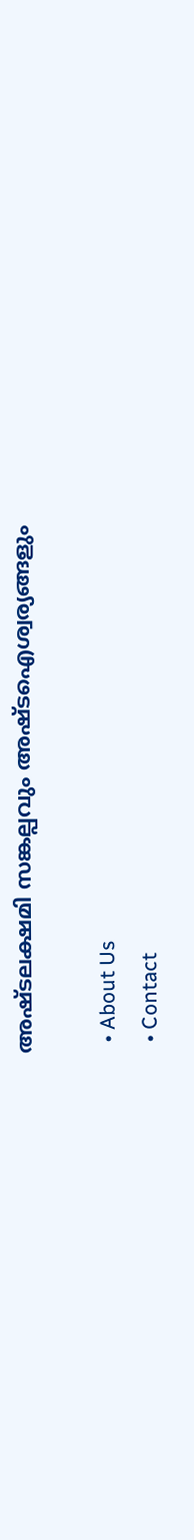അഷ്ടലക്ഷമി സങ്കല്പവും അഷ്ടഐശ്വര്യങ്ങളും

  • About Us
  • Contact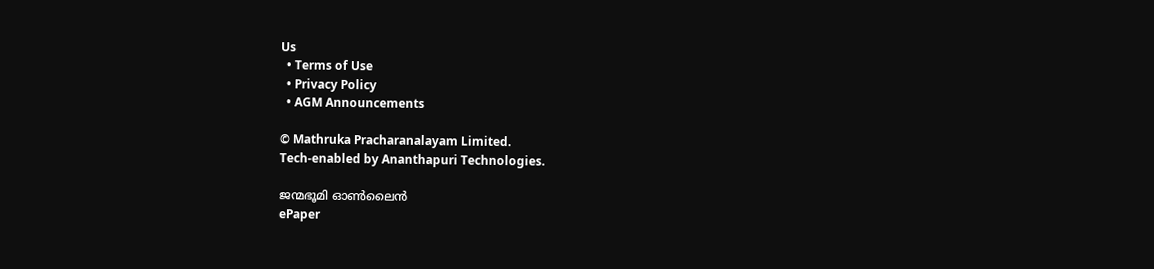Us
  • Terms of Use
  • Privacy Policy
  • AGM Announcements

© Mathruka Pracharanalayam Limited.
Tech-enabled by Ananthapuri Technologies.

ജന്മഭൂമി ഓണ്‍ലൈന്‍
ePaper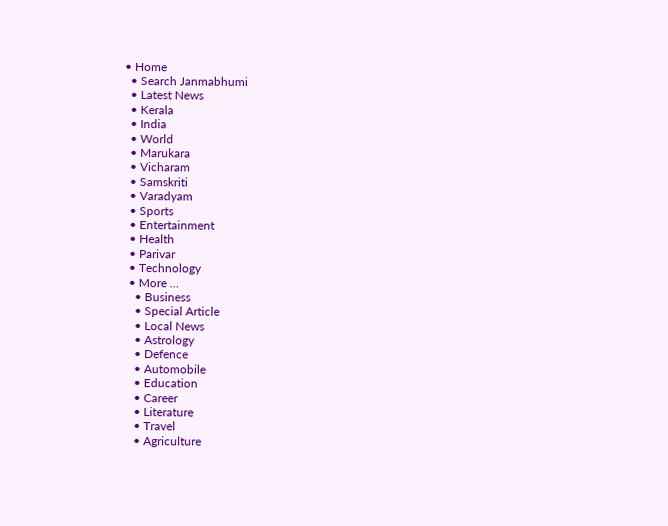• Home
  • Search Janmabhumi
  • Latest News
  • Kerala
  • India
  • World
  • Marukara
  • Vicharam
  • Samskriti
  • Varadyam
  • Sports
  • Entertainment
  • Health
  • Parivar
  • Technology
  • More …
    • Business
    • Special Article
    • Local News
    • Astrology
    • Defence
    • Automobile
    • Education
    • Career
    • Literature
    • Travel
    • Agriculture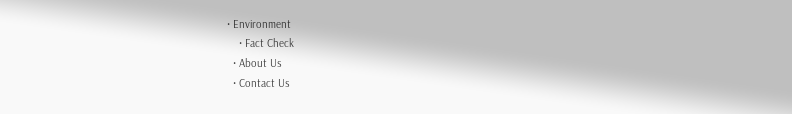• Environment
    • Fact Check
  • About Us
  • Contact Us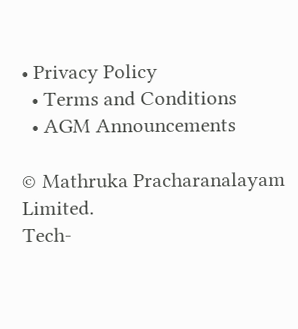• Privacy Policy
  • Terms and Conditions
  • AGM Announcements

© Mathruka Pracharanalayam Limited.
Tech-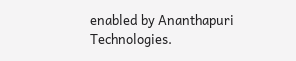enabled by Ananthapuri Technologies.